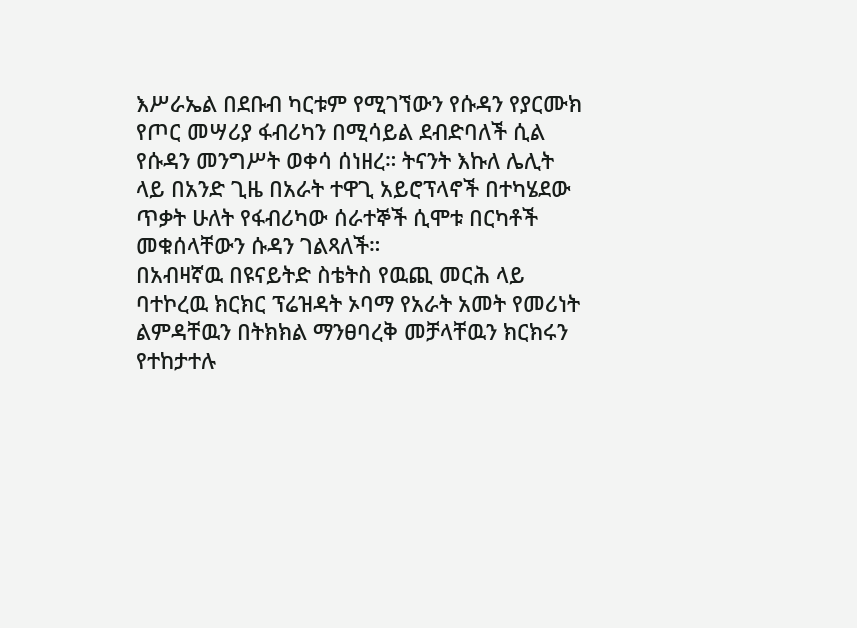እሥራኤል በደቡብ ካርቱም የሚገኘውን የሱዳን የያርሙክ የጦር መሣሪያ ፋብሪካን በሚሳይል ደብድባለች ሲል የሱዳን መንግሥት ወቀሳ ሰነዘረ። ትናንት እኩለ ሌሊት ላይ በአንድ ጊዜ በአራት ተዋጊ አይሮፕላኖች በተካሄደው ጥቃት ሁለት የፋብሪካው ሰራተኞች ሲሞቱ በርካቶች መቁሰላቸውን ሱዳን ገልጻለች።
በአብዛኛዉ በዩናይትድ ስቴትስ የዉጪ መርሕ ላይ ባተኮረዉ ክርክር ፕሬዝዳት ኦባማ የአራት አመት የመሪነት ልምዳቸዉን በትክክል ማንፀባረቅ መቻላቸዉን ክርክሩን የተከታተሉ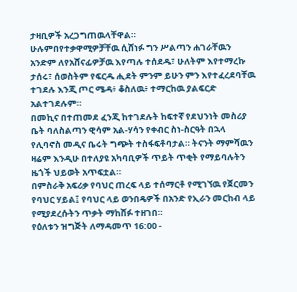ታዛቢዎች አረጋግጠዉላቸዋል።
ሁሉምበየተቃዋሚዎቻቸዉ ሲሸነፉ ግን ሥልጣን ሐገራቸዉን አንድም ለየአሸናፊዎቻዉ እየጣሉ ተሰደዱ፣ ሁለትም እየተማረኩ ታሰሩ፣ ሰወስትም የፍርዱ ሒደት ምንም ይሁን ምን እየተፈረደባቸዉ ተገደሉ እንጂ ጦር ሜዳ፥ ቆስለዉ፥ ተማርከዉ ያልፍርድ አልተገደሉም።
በመኪና በተጠመደ ፈንጂ ከተገደሉት ከፍተኛ የደህንነት መስሪያ ቤት ባለስልጣን ዊሳም አል-ሃሳን የቀብር ስነ-ስርዓት በኋላ የሊባኖስ መዲና ቤሩት ግጭት ተስፋፍቶባታል። ትናንት ማምሻዉን ዛሬም እንዲሁ በተለያዩ አካባቢዎች ጥይት ጥቂት የማይባሉትን ዜጎች ህይወት አጥፍቷል።
በምስራቅ አፍሪቃ የባህር ጠረፍ ላይ ተሰማርቶ የሚገኘዉ የጀርመን የባህር ሃይል፤ የባህር ላይ ወንበዴዎች በአንድ የኢራን መርከብ ላይ የሚያደረሱትን ጥቃት ማከሸፉ ተዘገበ።
የዕለቱን ዝግጅት ለማዳመጥ 16:00 -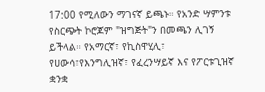17:00 የሚለውን ማገናኛ ይጫኑ። የአንድ ሣምንቱ የስርጭት ኮሮጆም "ዝግጅት"ን በመጫን ሊገኝ ይችላል። የአማርኛ፣ የኪስዋሂሊ፣ የሀውሳ፣የእንግሊዝኛ፣ የፈረንሣይኛ እና የፖርቱጊዝኛ ቋንቋ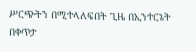ሥርጭትን በሚተላለፍበት ጊዜ በኢንተርኔት በቀጥታ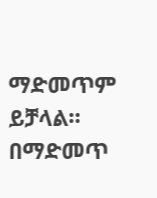ማድመጥም ይቻላል።
በማድመጥ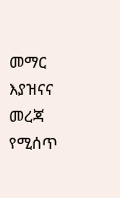መማር እያዝናና መረጃ የሚሰጥ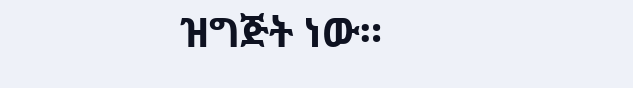ዝግጅት ነው።